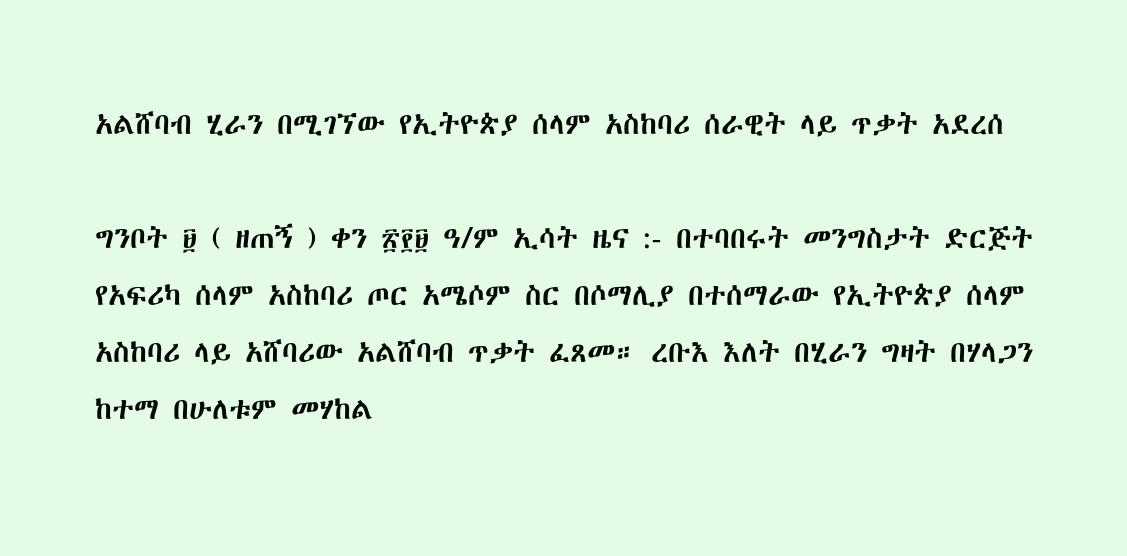አልሸባብ ሂራን በሚገኘው የኢትዮጵያ ሰላም አስከባሪ ሰራዊት ላይ ጥቃት አደረሰ

ግንቦት ፱ ( ዘጠኝ ) ቀን ፳፻፱ ዓ/ም ኢሳት ዜና :- በተባበሩት መንግስታት ድርጅት የአፍሪካ ሰላም አስከባሪ ጦር አሜሶም ስር በሶማሊያ በተሰማራው የኢትዮጵያ ሰላም አስከባሪ ላይ አሸባሪው አልሸባብ ጥቃት ፈጸመ። ረቡእ እለት በሂራን ግዛት በሃላጋን ከተማ በሁለቱም መሃከል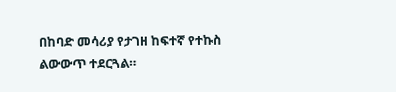በከባድ መሳሪያ የታገዘ ከፍተኛ የተኩስ ልውውጥ ተደርጓል።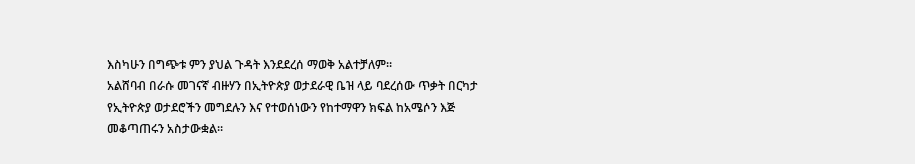እስካሁን በግጭቱ ምን ያህል ጉዳት እንደደረሰ ማወቅ አልተቻለም።
አልሸባብ በራሱ መገናኛ ብዙሃን በኢትዮጵያ ወታደራዊ ቤዝ ላይ ባደረሰው ጥቃት በርካታ የኢትዮጵያ ወታደሮችን መግደሉን እና የተወሰነውን የከተማዋን ክፍል ከአሜሶን እጅ መቆጣጠሩን አስታውቋል።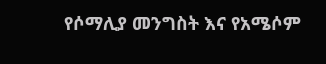የሶማሊያ መንግስት እና የአሜሶም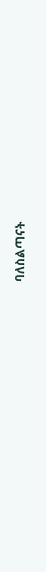ባለስልጣናት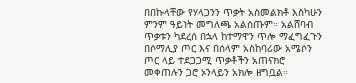በበኩላቸው የሃላጋንን ጥቃት አስመልክቶ እስካሁን ምንም ዓይነት መግለጫ አልሰጡም። አልሸባብ ጥቃቱን ካደረሰ በኋላ ከተማዋን ጥሎ ማፈግፈጉን በሶማሊያ ጦር እና በሰላም አስከባሪው አሜሶን ጦር ላይ ተደጋጋሚ ጥቃቶችን አጠናክሮ መቀጠሉን ጋሮ ኦንላይን አክሎ ዘግቧል።